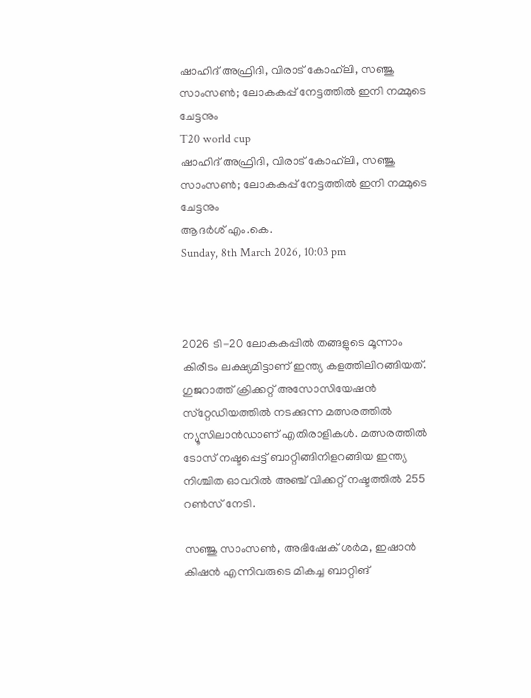ഷാഹിദ് അഫ്രിദി, വിരാട് കോഹ്‌ലി, സഞ്ജു സാംസണ്‍; ലോകകപ്പ് നേട്ടത്തില്‍ ഇനി നമ്മുടെ ചേട്ടനും
T20 world cup
ഷാഹിദ് അഫ്രിദി, വിരാട് കോഹ്‌ലി, സഞ്ജു സാംസണ്‍; ലോകകപ്പ് നേട്ടത്തില്‍ ഇനി നമ്മുടെ ചേട്ടനും
ആദര്‍ശ് എം.കെ.
Sunday, 8th March 2026, 10:03 pm



2026 ടി-20 ലോകകപ്പില്‍ തങ്ങളുടെ മൂന്നാം കിരീടം ലക്ഷ്യമിട്ടാണ് ഇന്ത്യ കളത്തിലിറങ്ങിയത്. ഗുജറാത്ത് ക്രിക്കറ്റ് അസോസിയേഷന്‍ സ്‌റ്റേഡിയത്തില്‍ നടക്കുന്ന മത്സരത്തില്‍ ന്യൂസിലാന്‍ഡാണ് എതിരാളികള്‍. മത്സരത്തില്‍ ടോസ് നഷ്ടപ്പെട്ട് ബാറ്റിങ്ങിനിളറങ്ങിയ ഇന്ത്യ നിശ്ചിത ഓവറില്‍ അഞ്ച് വിക്കറ്റ് നഷ്ടത്തില്‍ 255 റണ്‍സ് നേടി.

സഞ്ജു സാംസണ്‍, അഭിഷേക് ശര്‍മ, ഇഷാന്‍ കിഷന്‍ എന്നിവരുടെ മികച്ച ബാറ്റിങ്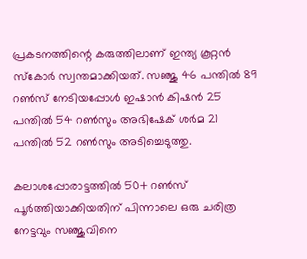പ്രകടനത്തിന്റെ കരുത്തിലാണ് ഇന്ത്യ കൂറ്റന്‍ സ്‌കോര്‍ സ്വന്തമാക്കിയത്. സഞ്ജു 46 പന്തില്‍ 89 റണ്‍സ് നേടിയപ്പോള്‍ ഇഷാന്‍ കിഷന്‍ 25 പന്തില്‍ 54 റണ്‍സും അഭിഷേക് ശര്‍മ 21 പന്തില്‍ 52 റണ്‍സും അടിച്ചെടുത്തു.

കലാശപ്പോരാട്ടത്തില്‍ 50+ റണ്‍സ് പൂര്‍ത്തിയാക്കിയതിന് പിന്നാലെ ഒരു ചരിത്ര നേട്ടവും സഞ്ജുവിനെ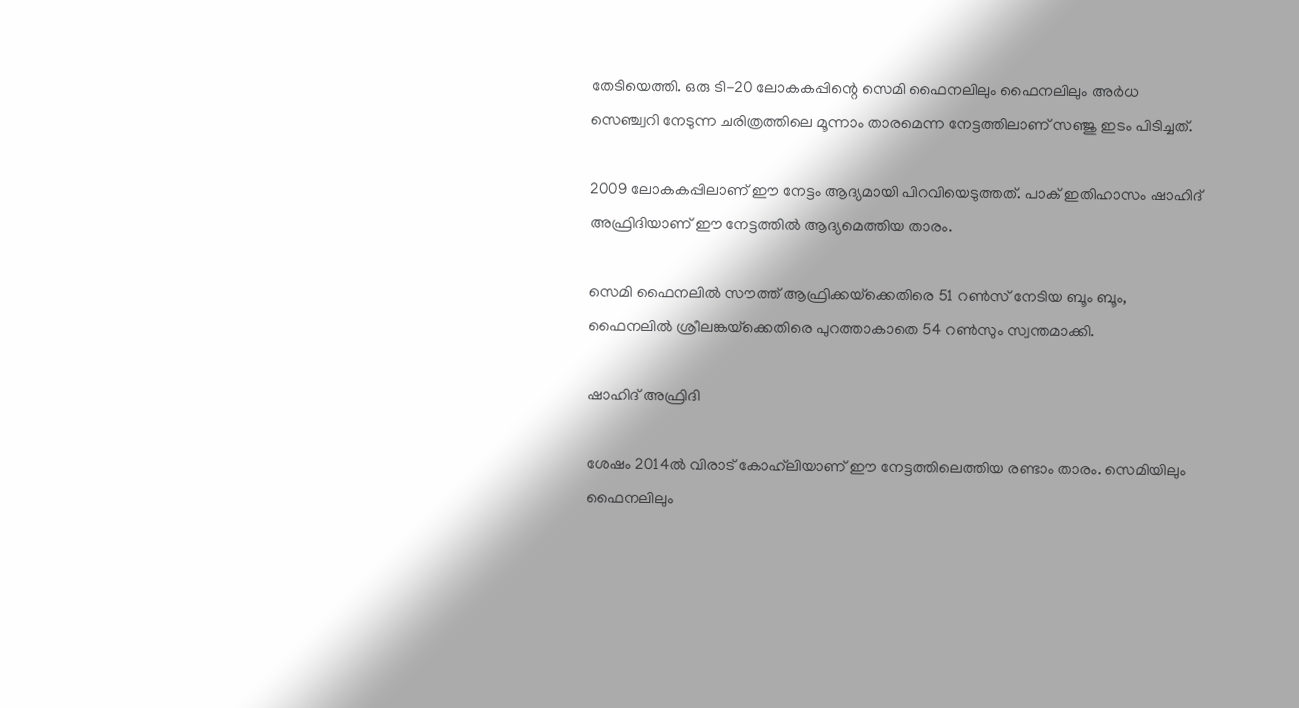തേടിയെത്തി. ഒരു ടി-20 ലോകകപ്പിന്റെ സെമി ഫൈനലിലും ഫൈനലിലും അര്‍ധ സെഞ്ച്വറി നേടുന്ന ചരിത്രത്തിലെ മൂന്നാം താരമെന്ന നേട്ടത്തിലാണ് സഞ്ജു ഇടം പിടിച്ചത്.

2009 ലോകകപ്പിലാണ് ഈ നേട്ടം ആദ്യമായി പിറവിയെടുത്തത്. പാക് ഇതിഹാസം ഷാഹിദ് അഫ്രിദിയാണ് ഈ നേട്ടത്തില്‍ ആദ്യമെത്തിയ താരം.

സെമി ഫൈനലില്‍ സൗത്ത് ആഫ്രിക്കയ്‌ക്കെതിരെ 51 റണ്‍സ് നേടിയ ബൂം ബൂം, ഫൈനലില്‍ ശ്രീലങ്കയ്‌ക്കെതിരെ പുറത്താകാതെ 54 റണ്‍സും സ്വന്തമാക്കി.

ഷാഹിദ് അഫ്രിദി

ശേഷം 2014ല്‍ വിരാട് കോഹ്‌ലിയാണ് ഈ നേട്ടത്തിലെത്തിയ രണ്ടാം താരം. സെമിയിലും ഫൈനലിലും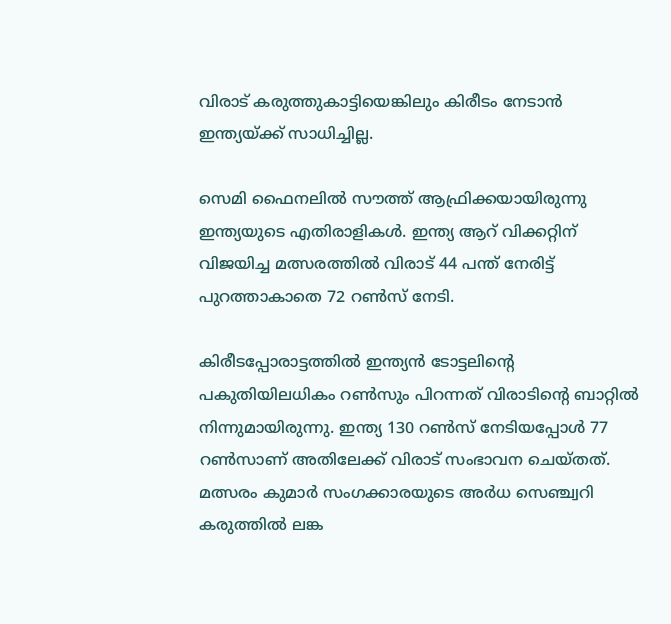വിരാട് കരുത്തുകാട്ടിയെങ്കിലും കിരീടം നേടാന്‍ ഇന്ത്യയ്ക്ക് സാധിച്ചില്ല.

സെമി ഫൈനലില്‍ സൗത്ത് ആഫ്രിക്കയായിരുന്നു ഇന്ത്യയുടെ എതിരാളികള്‍. ഇന്ത്യ ആറ് വിക്കറ്റിന് വിജയിച്ച മത്സരത്തില്‍ വിരാട് 44 പന്ത് നേരിട്ട് പുറത്താകാതെ 72 റണ്‍സ് നേടി.

കിരീടപ്പോരാട്ടത്തില്‍ ഇന്ത്യന്‍ ടോട്ടലിന്റെ പകുതിയിലധികം റണ്‍സും പിറന്നത് വിരാടിന്റെ ബാറ്റില്‍ നിന്നുമായിരുന്നു. ഇന്ത്യ 130 റണ്‍സ് നേടിയപ്പോള്‍ 77 റണ്‍സാണ് അതിലേക്ക് വിരാട് സംഭാവന ചെയ്തത്. മത്സരം കുമാര്‍ സംഗക്കാരയുടെ അര്‍ധ സെഞ്ച്വറി കരുത്തില്‍ ലങ്ക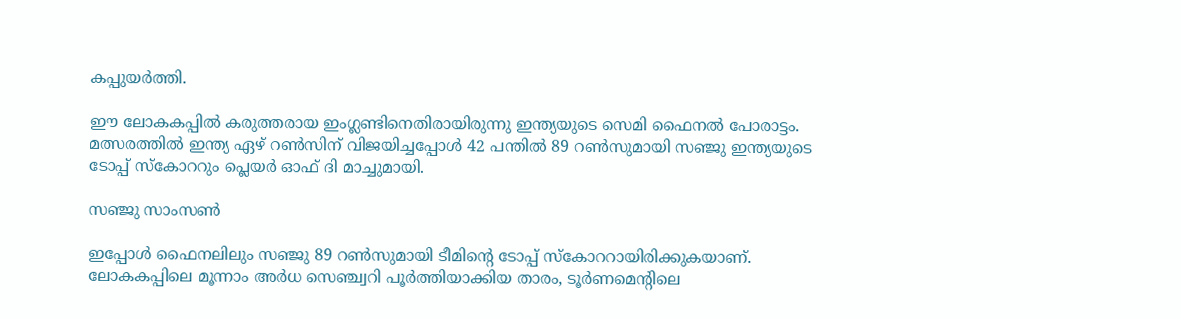കപ്പുയര്‍ത്തി.

ഈ ലോകകപ്പില്‍ കരുത്തരായ ഇംഗ്ലണ്ടിനെതിരായിരുന്നു ഇന്ത്യയുടെ സെമി ഫൈനല്‍ പോരാട്ടം. മത്സരത്തില്‍ ഇന്ത്യ ഏഴ് റണ്‍സിന് വിജയിച്ചപ്പോള്‍ 42 പന്തില്‍ 89 റണ്‍സുമായി സഞ്ജു ഇന്ത്യയുടെ ടോപ്പ് സ്‌കോററും പ്ലെയര്‍ ഓഫ് ദി മാച്ചുമായി.

സഞ്ജു സാംസണ്‍

ഇപ്പോള്‍ ഫൈനലിലും സഞ്ജു 89 റണ്‍സുമായി ടീമിന്റെ ടോപ്പ് സ്‌കോററായിരിക്കുകയാണ്. ലോകകപ്പിലെ മൂന്നാം അര്‍ധ സെഞ്ച്വറി പൂര്‍ത്തിയാക്കിയ താരം, ടൂര്‍ണമെന്റിലെ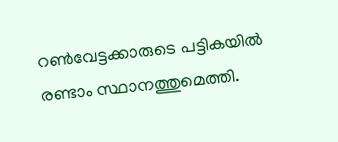റണ്‍വേട്ടക്കാരുടെ പട്ടികയില്‍ രണ്ടാം സ്ഥാനത്തുമെത്തി.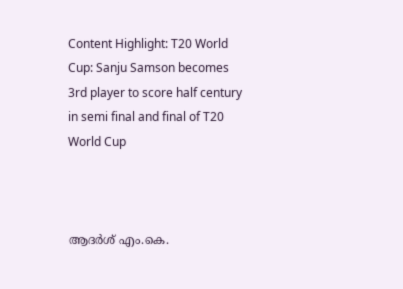Content Highlight: T20 World Cup: Sanju Samson becomes 3rd player to score half century in semi final and final of T20 World Cup



ആദര്‍ശ് എം.കെ.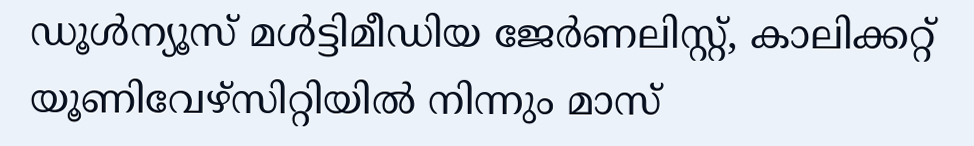ഡൂള്‍ന്യൂസ് മള്‍ട്ടിമീഡിയ ജേര്‍ണലിസ്റ്റ്, കാലിക്കറ്റ് യൂണിവേഴ്സിറ്റിയില്‍ നിന്നും മാസ്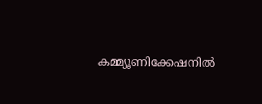കമ്മ്യൂണിക്കേഷനില്‍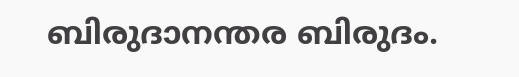ബിരുദാനന്തര ബിരുദം.